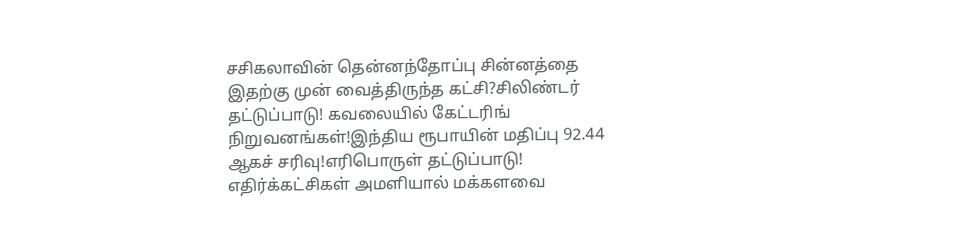சசிகலாவின் தென்னந்தோப்பு சின்னத்தை இதற்கு முன் வைத்திருந்த கட்சி?சிலிண்டர் தட்டுப்பாடு! கவலையில் கேட்டரிங் நிறுவனங்கள்!இந்திய ரூபாயின் மதிப்பு 92.44 ஆகச் சரிவு!எரிபொருள் தட்டுப்பாடு! எதிர்க்கட்சிகள் அமளியால் மக்களவை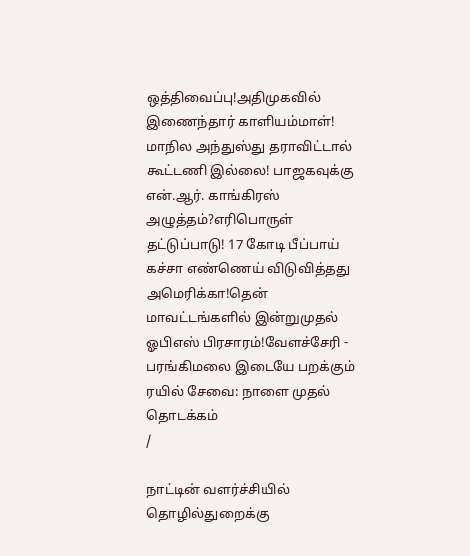ஒத்திவைப்பு!அதிமுகவில் இணைந்தார் காளியம்மாள்! மாநில அந்துஸ்து தராவிட்டால் கூட்டணி இல்லை! பாஜகவுக்கு என்.ஆர். காங்கிரஸ் அழுத்தம்?எரிபொருள் தட்டுப்பாடு! 17 கோடி பீப்பாய் கச்சா எண்ணெய் விடுவித்தது அமெரிக்கா!தென் மாவட்டங்களில் இன்றுமுதல் ஓபிஎஸ் பிரசாரம்!வேளச்சேரி - பரங்கிமலை இடையே பறக்கும் ரயில் சேவை: நாளை முதல் தொடக்கம்
/

நாட்டின் வளர்ச்சியில் தொழில்துறைக்கு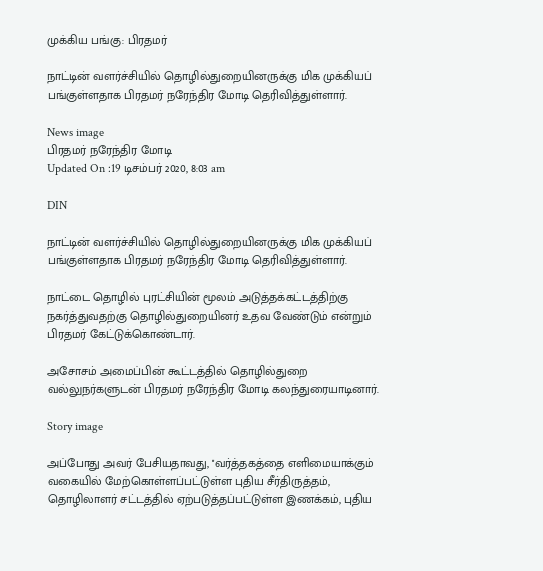முக்கிய பங்கு: பிரதமர்

நாட்டின் வளர்ச்சியில் தொழில்துறையினருக்கு மிக முக்கியப் பங்குள்ளதாக பிரதமர் நரேந்திர மோடி தெரிவித்துள்ளார்.

News image
பிரதமர் நரேந்திர மோடி
Updated On :19 டிசம்பர் 2020, 8:03 am

DIN

நாட்டின் வளர்ச்சியில் தொழில்துறையினருக்கு மிக முக்கியப் பங்குள்ளதாக பிரதமர் நரேந்திர மோடி தெரிவித்துள்ளார்.

நாட்டை தொழில் புரட்சியின் மூலம் அடுத்தக்கட்டத்திற்கு நகர்த்துவதற்கு தொழில்துறையினர் உதவ வேண்டும் என்றும் பிரதமர் கேட்டுக்கொண்டார்.

அசோசம் அமைப்பின் கூட்டத்தில் தொழில்துறை வல்லுநர்களுடன் பிரதமர் நரேந்திர மோடி கலந்துரையாடினார்.

Story image

அப்போது அவர் பேசியதாவது, ''வர்த்தகத்தை எளிமையாக்கும் வகையில் மேற்கொள்ளப்பட்டுள்ள புதிய சீர்திருத்தம், தொழிலாளர் சட்டத்தில் ஏற்படுத்தப்பட்டுள்ள இணக்கம், புதிய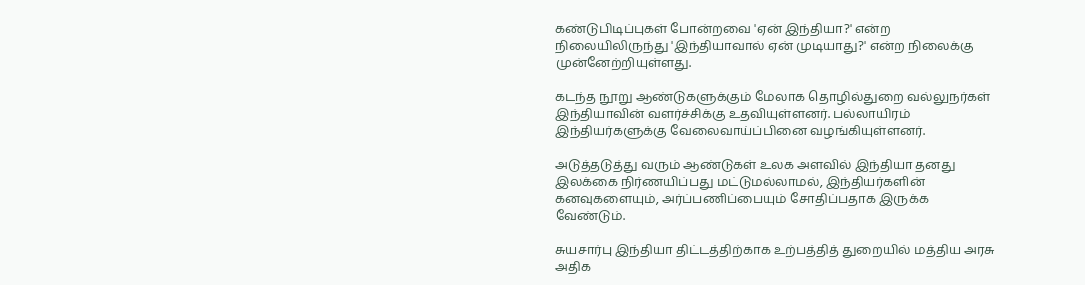கண்டுபிடிப்புகள் போன்றவை 'ஏன் இந்தியா?' என்ற நிலையிலிருந்து 'இந்தியாவால் ஏன் முடியாது?' என்ற நிலைக்கு முன்னேற்றியுள்ளது.

கடந்த நூறு ஆண்டுகளுக்கும் மேலாக தொழில்துறை வல்லுநர்கள் இந்தியாவின் வளர்ச்சிக்கு உதவியுள்ளனர். பல்லாயிரம் இந்தியர்களுக்கு வேலைவாய்ப்பினை வழங்கியுள்ளனர்.

அடுத்தடுத்து வரும் ஆண்டுகள் உலக அளவில் இந்தியா தனது இலக்கை நிர்ணயிப்பது மட்டுமல்லாமல், இந்தியர்களின் கனவுகளையும், அர்ப்பணிப்பையும் சோதிப்பதாக இருக்க வேண்டும்.

சுயசார்பு இந்தியா திட்டத்திற்காக உற்பத்தித் துறையில் மத்திய அரசு அதிக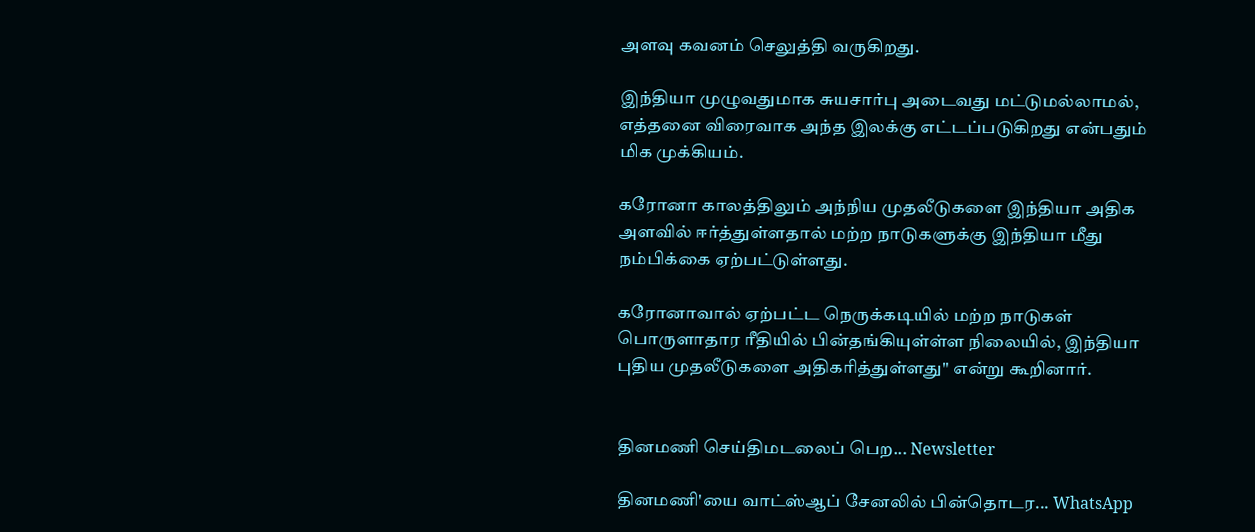அளவு கவனம் செலுத்தி வருகிறது.

இந்தியா முழுவதுமாக சுயசார்பு அடைவது மட்டுமல்லாமல், எத்தனை விரைவாக அந்த இலக்கு எட்டப்படுகிறது என்பதும் மிக முக்கியம்.

கரோனா காலத்திலும் அந்நிய முதலீடுகளை இந்தியா அதிக அளவில் ஈர்த்துள்ளதால் மற்ற நாடுகளுக்கு இந்தியா மீது நம்பிக்கை ஏற்பட்டுள்ளது.

கரோனாவால் ஏற்பட்ட நெருக்கடியில் மற்ற நாடுகள் பொருளாதார ரீதியில் பின்தங்கியுள்ள்ள நிலையில், இந்தியா புதிய முதலீடுகளை அதிகரித்துள்ளது'' என்று கூறினார்.


தினமணி செய்திமடலைப் பெற... Newsletter

தினமணி'யை வாட்ஸ்ஆப் சேனலில் பின்தொடர... WhatsApp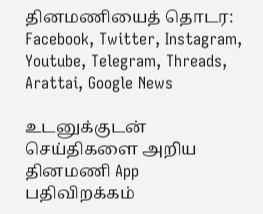தினமணியைத் தொடர: Facebook, Twitter, Instagram, Youtube, Telegram, Threads, Arattai, Google News

உடனுக்குடன் செய்திகளை அறிய தினமணி App பதிவிறக்கம்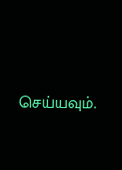செய்யவும்.